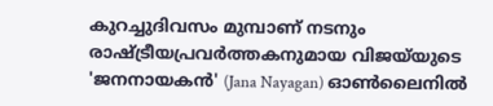കുറച്ചുദിവസം മുമ്പാണ് നടനും രാഷ്ട്രീയപ്രവർത്തകനുമായ വിജയ്‌യുടെ 'ജനനായകൻ' (Jana Nayagan) ഓൺലൈനിൽ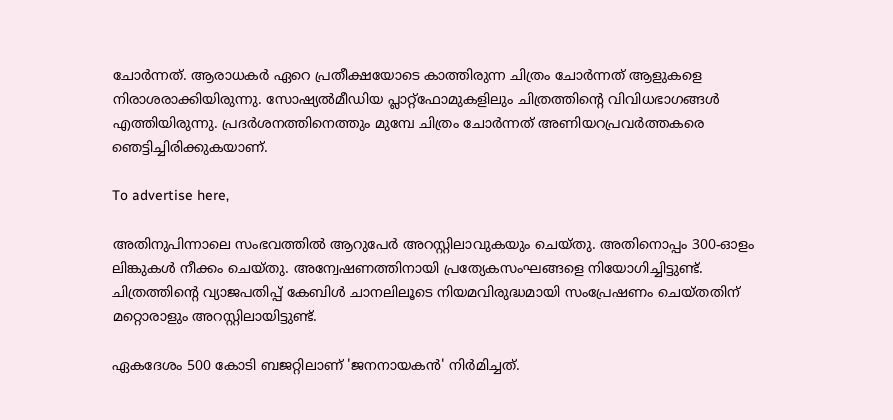ചോർന്നത്. ആരാധകർ ഏറെ പ്രതീക്ഷയോടെ കാത്തിരുന്ന ചിത്രം ചോർന്നത് ആളുകളെ നിരാശരാക്കിയിരുന്നു. സോഷ്യൽമീഡിയ പ്ലാറ്റ്‌ഫോമുകളിലും ചിത്രത്തിന്റെ വിവിധഭാഗങ്ങൾ എത്തിയിരുന്നു. പ്രദർശനത്തിനെത്തും മുമ്പേ ചിത്രം ചോർന്നത് അണിയറപ്രവർത്തകരെ ഞെട്ടിച്ചിരിക്കുകയാണ്.

To advertise here,

അതിനുപിന്നാലെ സംഭവത്തിൽ ആറുപേർ അറസ്റ്റിലാവുകയും ചെയ്തു. അതിനൊപ്പം 300-ഓളം ലിങ്കുകൾ നീക്കം ചെയ്തു. അന്വേഷണത്തിനായി പ്രത്യേകസംഘങ്ങളെ നിയോഗിച്ചിട്ടുണ്ട്. ചിത്രത്തിന്റെ വ്യാജപതിപ്പ് കേബിൾ ചാനലിലൂടെ നിയമവിരുദ്ധമായി സംപ്രേഷണം ചെയ്തതിന് മറ്റൊരാളും അറസ്റ്റിലായിട്ടുണ്ട്.

ഏകദേശം 500 കോടി ബജറ്റിലാണ് 'ജനനായകൻ' നിർമിച്ചത്.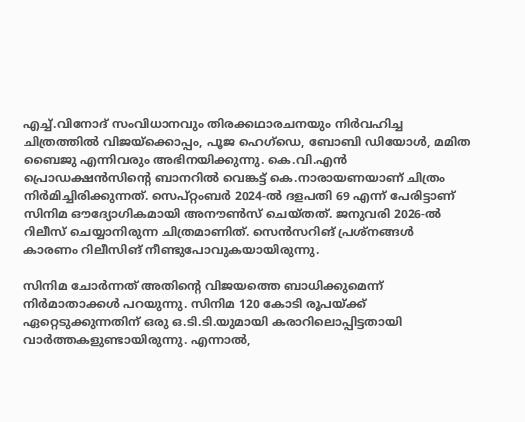എച്ച്.വിനോദ് സംവിധാനവും തിരക്കഥാരചനയും നിർവഹിച്ച ചിത്രത്തിൽ വിജയ്‌ക്കൊപ്പം, പൂജ ഹെഗ്‌ഡെ, ബോബി ഡിയോൾ, മമിത ബൈജു എന്നിവരും അഭിനയിക്കുന്നു. കെ.വി.എൻ പ്രൊഡക്ഷൻസിന്റെ ബാനറിൽ വെങ്കട്ട് കെ.നാരായണയാണ് ചിത്രം നിർമിച്ചിരിക്കുന്നത്. സെപ്റ്റംബർ 2024-ൽ ദളപതി 69 എന്ന് പേരിട്ടാണ് സിനിമ ഔദ്യോഗികമായി അനൗൺസ് ചെയ്തത്. ജനുവരി 2026-ൽ റിലീസ് ചെയ്യാനിരുന്ന ചിത്രമാണിത്. സെൻസറിങ് പ്രശ്‌നങ്ങൾ കാരണം റിലീസിങ് നീണ്ടുപോവുകയായിരുന്നു.

സിനിമ ചോർന്നത് അതിന്റെ വിജയത്തെ ബാധിക്കുമെന്ന് നിർമാതാക്കൾ പറയുന്നു. സിനിമ 120 കോടി രൂപയ്ക്ക് ഏറ്റെടുക്കുന്നതിന് ഒരു ഒ.ടി.ടി.യുമായി കരാറിലൊപ്പിട്ടതായി വാർത്തകളുണ്ടായിരുന്നു. എന്നാൽ,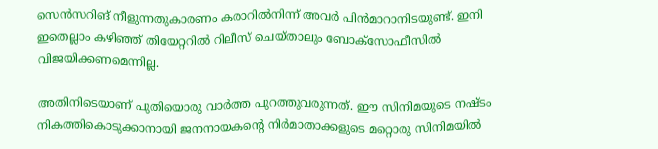സെൻസറിങ് നീളുന്നതുകാരണം കരാറിൽനിന്ന് അവർ പിൻമാറാനിടയുണ്ട്. ഇനി ഇതെല്ലാം കഴിഞ്ഞ് തിയേറ്ററിൽ റിലീസ് ചെയ്താലും ബോക്‌സോഫീസിൽ വിജയിക്കണമെന്നില്ല.

അതിനിടെയാണ് പുതിയൊരു വാർത്ത പുറത്തുവരുന്നത്. ഈ സിനിമയുടെ നഷ്ടം നികത്തികൊടുക്കാനായി ജനനായകന്റെ നിർമാതാക്കളുടെ മറ്റൊരു സിനിമയിൽ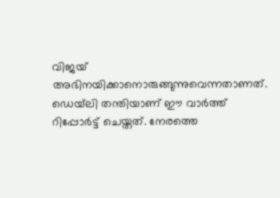വിജയ് അഭിനയിക്കാനൊരുങ്ങുന്നുവെന്നതാണത്. ഡെയ്‌ലി തന്തിയാണ് ഈ വാർത്ത് റിപ്പോർട്ട് ചെയ്തത്. നേരത്തെ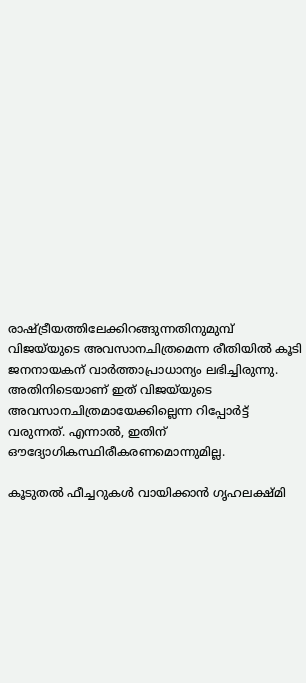രാഷ്ട്രീയത്തിലേക്കിറങ്ങുന്നതിനുമുമ്പ് വിജയ്‌യുടെ അവസാനചിത്രമെന്ന രീതിയിൽ കൂടി ജനനായകന് വാർത്താപ്രാധാന്യം ലഭിച്ചിരുന്നു. അതിനിടെയാണ് ഇത് വിജയ്‌യുടെ അവസാനചിത്രമായേക്കില്ലെന്ന റിപ്പോർട്ട് വരുന്നത്. എന്നാൽ, ഇതിന് ഔദ്യോഗികസ്ഥിരീകരണമൊന്നുമില്ല.

കൂടുതൽ ഫീച്ചറുകൾ വായിക്കാൻ ഗൃഹലക്ഷ്മി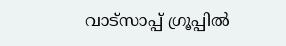വാട്സാപ്പ് ഗ്രൂപ്പിൽ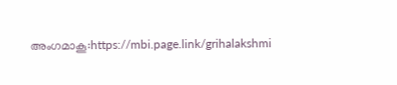അംഗമാകൂ:https://mbi.page.link/grihalakshmi